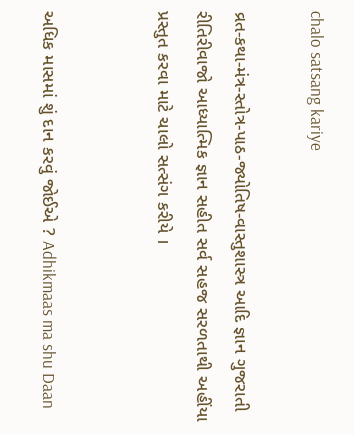chalo satsang kariye

વ્રત-કથા-મંત્ર-સ્તોત્ર-પાઠ-જ્યોતિષ-વાસ્તુશાસ્ત્ર આદિ જ્ઞાન ગુજરાતી રીતિરીવાજો આધ્યાત્મિક જ્ઞાન સહીત સર્વ સહજ સરળતાથી અહીંયા પ્રસ્તુત કરવા માટે ચાલો સત્સંગ કરીયે ।


અધિક માસમાં શું દાન કરવું જોઈએ ? Adhikmaas ma shu Daan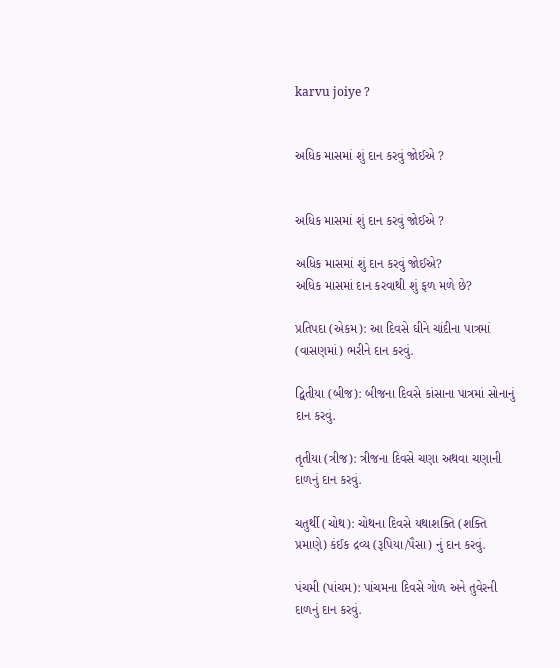karvu joiye ?


અધિક માસમાં શું દાન કરવું જોઈએ ?


અધિક માસમાં શું દાન કરવું જોઈએ ?

અધિક માસમાં શું દાન કરવું જોઈએ?
અધિક માસમાં દાન કરવાથી શું ફળ મળે છે?

પ્રતિપદા (એકમ): આ દિવસે ઘીને ચાંદીના પાત્રમાં (વાસણમાં) ભરીને દાન કરવું.

દ્વિતીયા (બીજ): બીજના દિવસે કાંસાના પાત્રમાં સોનાનું દાન કરવું.

તૃતીયા (ત્રીજ): ત્રીજના દિવસે ચણા અથવા ચણાની દાળનું દાન કરવું.

ચતુર્થી (ચોથ): ચોથના દિવસે યથાશક્તિ (શક્તિ પ્રમાણે) કંઈક દ્રવ્ય (રૂપિયા/પૈસા) નું દાન કરવું.

પંચમી (પાંચમ): પાંચમના દિવસે ગોળ અને તુવેરની દાળનું દાન કરવું.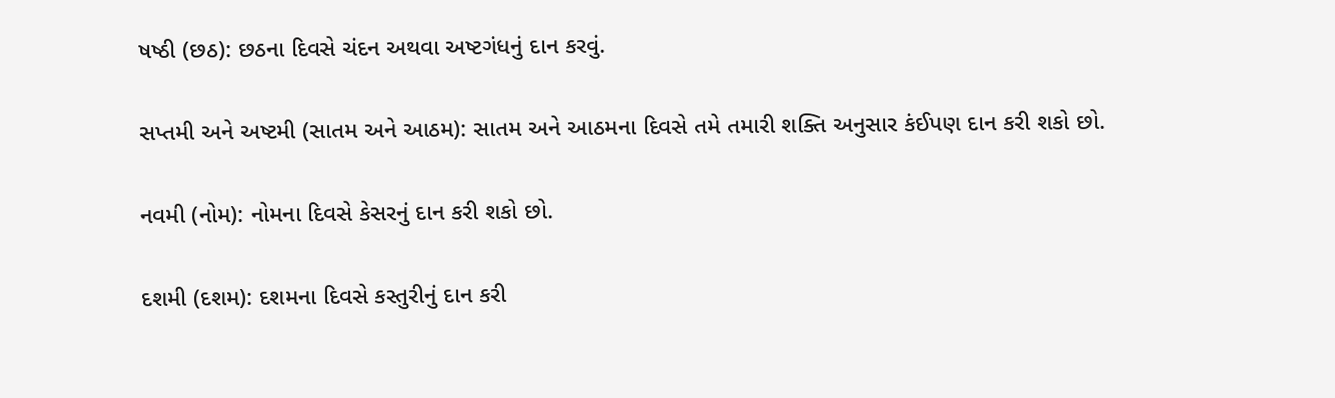ષષ્ઠી (છઠ): છઠના દિવસે ચંદન અથવા અષ્ટગંધનું દાન કરવું.

સપ્તમી અને અષ્ટમી (સાતમ અને આઠમ): સાતમ અને આઠમના દિવસે તમે તમારી શક્તિ અનુસાર કંઈપણ દાન કરી શકો છો.

નવમી (નોમ): નોમના દિવસે કેસરનું દાન કરી શકો છો.

દશમી (દશમ): દશમના દિવસે કસ્તુરીનું દાન કરી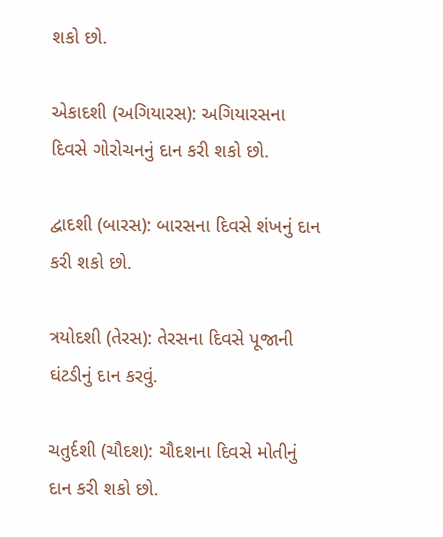શકો છો.

એકાદશી (અગિયારસ): અગિયારસના દિવસે ગોરોચનનું દાન કરી શકો છો.

દ્વાદશી (બારસ): બારસના દિવસે શંખનું દાન કરી શકો છો.

ત્રયોદશી (તેરસ): તેરસના દિવસે પૂજાની ઘંટડીનું દાન કરવું.

ચતુર્દશી (ચૌદશ): ચૌદશના દિવસે મોતીનું દાન કરી શકો છો.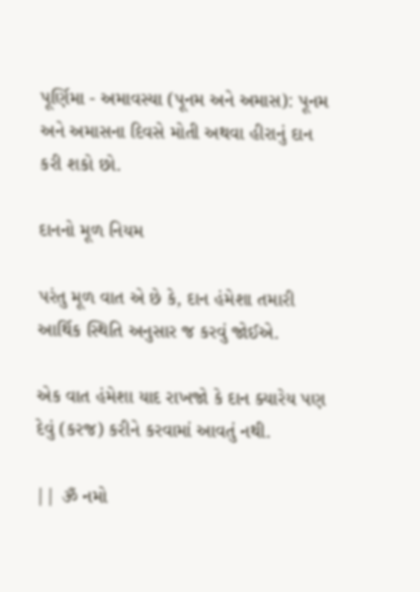પૂર્ણિમા - અમાવસ્યા (પૂનમ અને અમાસ): પૂનમ અને અમાસના દિવસે મોતી અથવા હીરાનું દાન કરી શકો છો.

દાનનો મૂળ નિયમ

પરંતુ મૂળ વાત એ છે કે, દાન હંમેશા તમારી આર્થિક સ્થિતિ અનુસાર જ કરવું જોઈએ.

એક વાત હંમેશા યાદ રાખજો કે દાન ક્યારેય પણ દેવું (કરજ) કરીને કરવામાં આવતું નથી.

|| ૐ નમો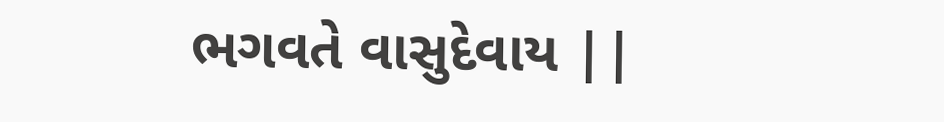ભગવતે વાસુદેવાય ||